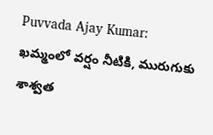Puvvada Ajay Kumar: ఖమ్మంలో వర్షం నీటికి, మురుగుకు శాశ్వత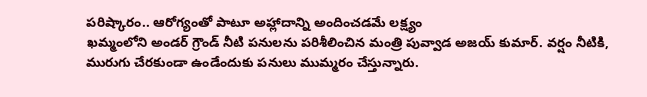పరిష్కారం.. ఆరోగ్యంతో పాటూ అహ్లాదాన్ని అందించడమే లక్ష్యం
ఖమ్మంలోని అండర్ గ్రౌండ్ నీటి పనులను పరిశీలించిన మంత్రి పువ్వాడ అజయ్ కుమార్. వర్షం నీటికి, మురుగు చేరకుండా ఉండేందుకు పనులు ముమ్మరం చేస్తున్నారు.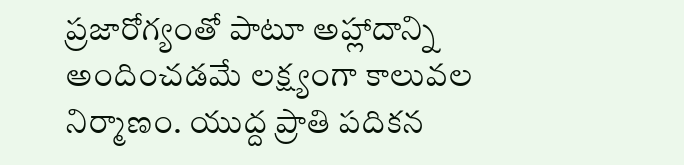ప్రజారోగ్యంతో పాటూ అహ్లాదాన్ని అందించడమే లక్ష్యంగా కాలువల నిర్మాణం. యుద్ద ప్రాతి పదికన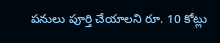పనులు పూర్తి చేయాలని రూ. 10 కోట్లు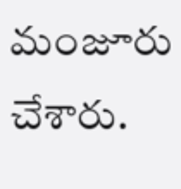మంజూరు చేశారు.